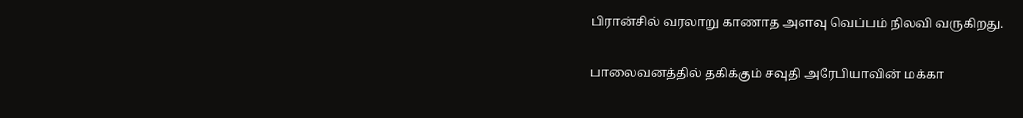பிரான்சில் வரலாறு காணாத அளவு வெப்பம் நிலவி வருகிறது.

பாலைவனத்தில் தகிக்கும் சவுதி அரேபியாவின் மக்கா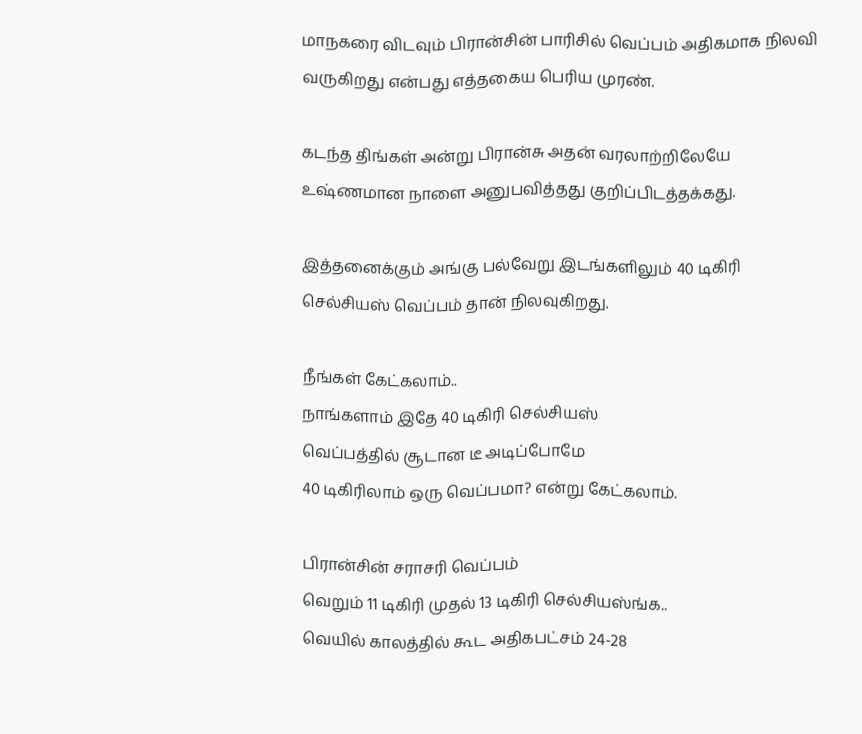மாநகரை விடவும் பிரான்சின் பாரிசில் வெப்பம் அதிகமாக நிலவி வருகிறது என்பது எத்தகைய பெரிய முரண்.

கடந்த திங்கள் அன்று பிரான்சு அதன் வரலாற்றிலேயே உஷ்ணமான நாளை அனுபவித்தது குறிப்பிடத்தக்கது.

இத்தனைக்கும் அங்கு பல்வேறு இடங்களிலும் 40 டிகிரி செல்சியஸ் வெப்பம் தான் நிலவுகிறது.

நீங்கள் கேட்கலாம்..
நாங்களாம் இதே 40 டிகிரி செல்சியஸ்
வெப்பத்தில் சூடான டீ அடிப்போமே
40 டிகிரிலாம் ஒரு வெப்பமா? என்று கேட்கலாம்.

பிரான்சின் சராசரி வெப்பம்
வெறும் 11 டிகிரி முதல் 13 டிகிரி செல்சியஸ்ங்க..
வெயில் காலத்தில் கூட அதிகபட்சம் 24-28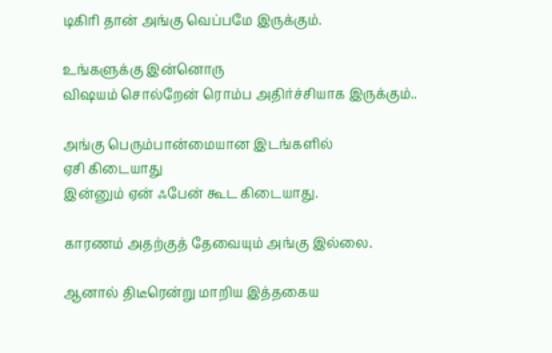டிகிரி தான் அங்கு வெப்பமே இருக்கும்.

உங்களுக்கு இன்னொரு
விஷயம் சொல்றேன் ரொம்ப அதிர்ச்சியாக இருக்கும்..

அங்கு பெரும்பான்மையான இடங்களில்
ஏசி கிடையாது
இன்னும் ஏன் ஃபேன் கூட கிடையாது.

காரணம் அதற்குத் தேவையும் அங்கு இல்லை.

ஆனால் திடீரென்று மாறிய இத்தகைய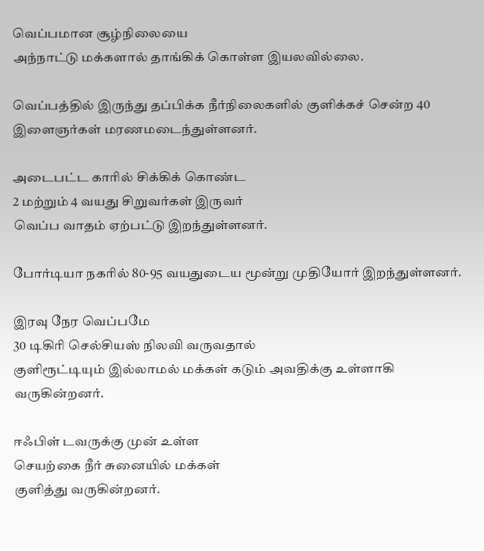வெப்பமான சூழ்நிலையை
அந்நாட்டு மக்களால் தாங்கிக் கொள்ள இயலவில்லை.

வெப்பத்தில் இருந்து தப்பிக்க நீர்நிலைகளில் குளிக்கச் சென்ற 40 இளைஞர்கள் மரணமடைந்துள்ளனர்.

அடைபட்ட காரில் சிக்கிக் கொண்ட
2 மற்றும் 4 வயது சிறுவர்கள் இருவர்
வெப்ப வாதம் ஏற்பட்டு இறந்துள்ளனர்.

போர்டியா நகரில் 80-95 வயதுடைய மூன்று முதியோர் இறந்துள்ளனர்.

இரவு நேர வெப்பமே
30 டிகிரி செல்சியஸ் நிலவி வருவதால்
குளிரூட்டியும் இல்லாமல் மக்கள் கடும் அவதிக்கு உள்ளாகி வருகின்றனர்.

ஈஃபிள் டவருக்கு முன் உள்ள
செயற்கை நீர் சுனையில் மக்கள்
குளித்து வருகின்றனர்.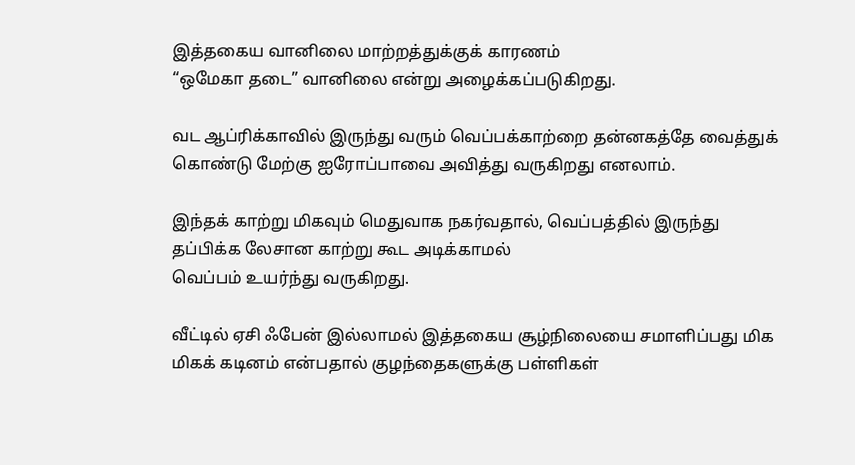இத்தகைய வானிலை மாற்றத்துக்குக் காரணம்
“ஒமேகா தடை” வானிலை என்று அழைக்கப்படுகிறது.

வட ஆப்ரிக்காவில் இருந்து வரும் வெப்பக்காற்றை தன்னகத்தே வைத்துக் கொண்டு மேற்கு ஐரோப்பாவை அவித்து வருகிறது எனலாம்.

இந்தக் காற்று மிகவும் மெதுவாக நகர்வதால், வெப்பத்தில் இருந்து தப்பிக்க லேசான காற்று கூட அடிக்காமல்
வெப்பம் உயர்ந்து வருகிறது.

வீட்டில் ஏசி ஃபேன் இல்லாமல் இத்தகைய சூழ்நிலையை சமாளிப்பது மிக மிகக் கடினம் என்பதால் குழந்தைகளுக்கு பள்ளிகள்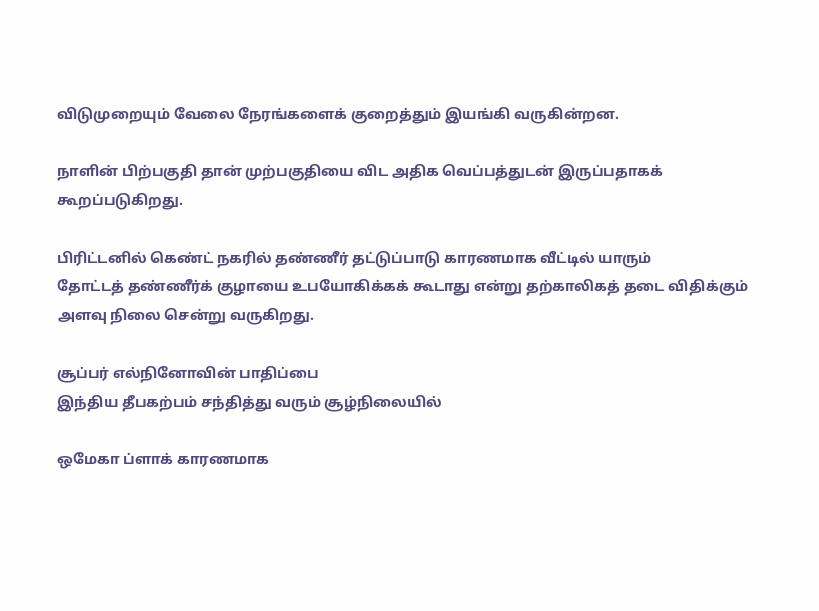விடுமுறையும் வேலை நேரங்களைக் குறைத்தும் இயங்கி வருகின்றன.

நாளின் பிற்பகுதி தான் முற்பகுதியை விட அதிக வெப்பத்துடன் இருப்பதாகக் கூறப்படுகிறது.

பிரிட்டனில் கெண்ட் நகரில் தண்ணீர் தட்டுப்பாடு காரணமாக வீட்டில் யாரும்
தோட்டத் தண்ணீர்க் குழாயை உபயோகிக்கக் கூடாது என்று தற்காலிகத் தடை விதிக்கும் அளவு நிலை சென்று வருகிறது.

சூப்பர் எல்நினோவின் பாதிப்பை
இந்திய தீபகற்பம் சந்தித்து வரும் சூழ்நிலையில்

ஒமேகா ப்ளாக் காரணமாக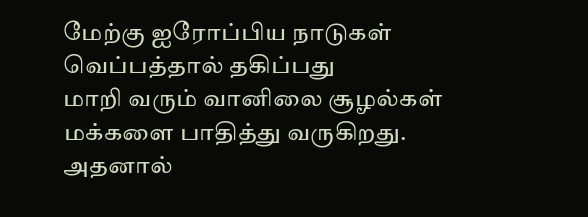மேற்கு ஐரோப்பிய நாடுகள்
வெப்பத்தால் தகிப்பது
மாறி வரும் வானிலை சூழல்கள் மக்களை பாதித்து வருகிறது. அதனால்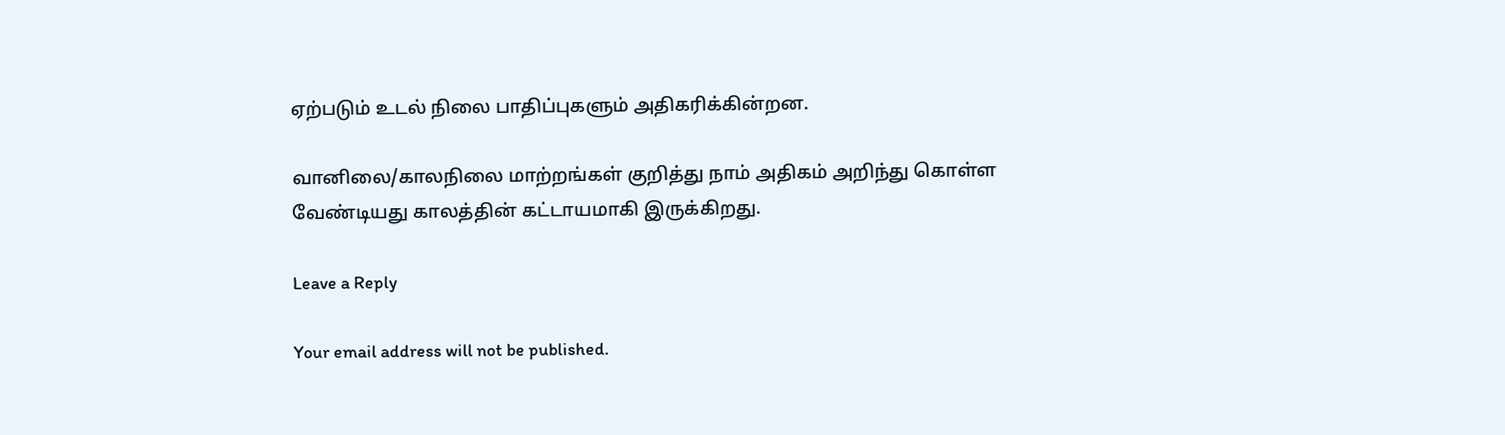ஏற்படும் உடல் நிலை பாதிப்புகளும் அதிகரிக்கின்றன.

வானிலை/காலநிலை மாற்றங்கள் குறித்து நாம் அதிகம் அறிந்து கொள்ள வேண்டியது காலத்தின் கட்டாயமாகி இருக்கிறது.

Leave a Reply

Your email address will not be published.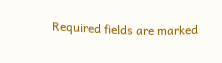Required fields are marked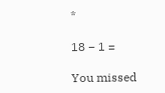*

18 − 1 =

You missed